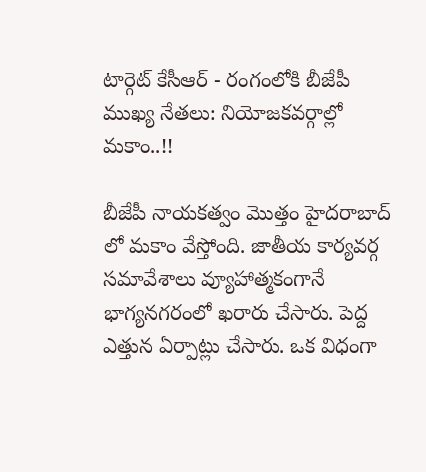టార్గెట్ కేసీఆర్ - రంగంలోకి బీజేపీ ముఖ్య నేతలు: నియోజకవర్గాల్లో మకాం..!!

బీజేపీ నాయకత్వం మొత్తం హైదరాబాద్ లో మకాం వేస్తోంది. జాతీయ కార్యవర్గ సమావేశాలు వ్యూహాత్మకంగానే భాగ్యనగరంలో ఖరారు చేసారు. పెద్ద ఎత్తున ఏర్పాట్లు చేసారు. ఒక విధంగా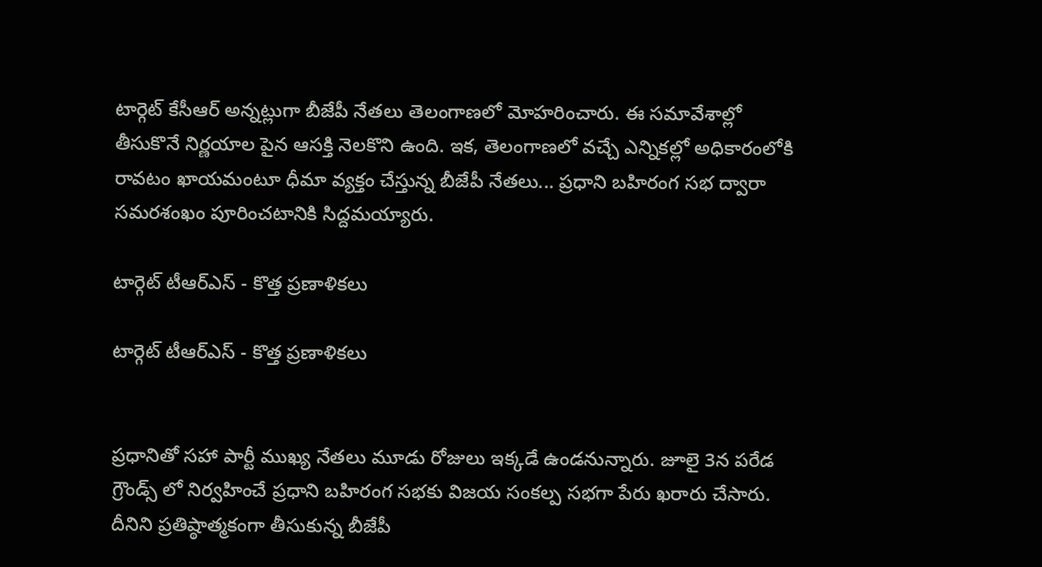టార్గెట్ కేసీఆర్ అన్నట్లుగా బీజేపీ నేతలు తెలంగాణలో మోహరించారు. ఈ సమావేశాల్లో తీసుకొనే నిర్ణయాల పైన ఆసక్తి నెలకొని ఉంది. ఇక, తెలంగాణలో వచ్చే ఎన్నికల్లో అధికారంలోకి రావటం ఖాయమంటూ ధీమా వ్యక్తం చేస్తున్న బీజేపీ నేతలు... ప్రధాని బహిరంగ సభ ద్వారా సమరశంఖం పూరించటానికి సిద్దమయ్యారు.

టార్గెట్ టీఆర్ఎస్ - కొత్త ప్రణాళికలు

టార్గెట్ టీఆర్ఎస్ - కొత్త ప్రణాళికలు


ప్రధానితో సహా పార్టీ ముఖ్య నేతలు మూడు రోజులు ఇక్కడే ఉండనున్నారు. జూలై 3న పరేడ గ్రౌండ్స్ లో నిర్వహించే ప్రధాని బహిరంగ సభకు విజయ సంకల్ప సభగా పేరు ఖరారు చేసారు. దీనిని ప్రతిష్ఠాత్మకంగా తీసుకున్న బీజేపీ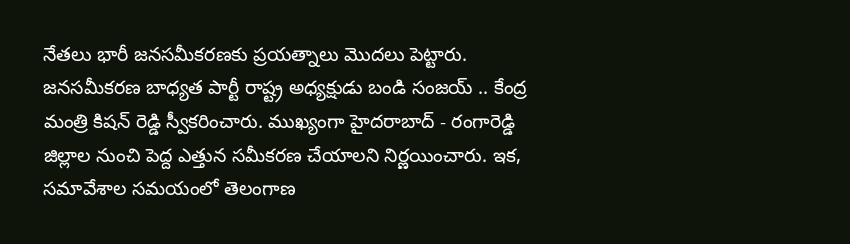నేతలు భారీ జనసమీకరణకు ప్రయత్నాలు మొదలు పెట్టారు. జనసమీకరణ బాధ్యత పార్టీ రాష్ట్ర అధ్యక్షుడు బండి సంజయ్ .. కేంద్ర మంత్రి కిషన్ రెడ్డి స్వీకరించారు. ముఖ్యంగా హైదరాబాద్ - రంగారెడ్డి జిల్లాల నుంచి పెద్ద ఎత్తున సమీకరణ చేయాలని నిర్ణయించారు. ఇక, సమావేశాల సమయంలో తెలంగాణ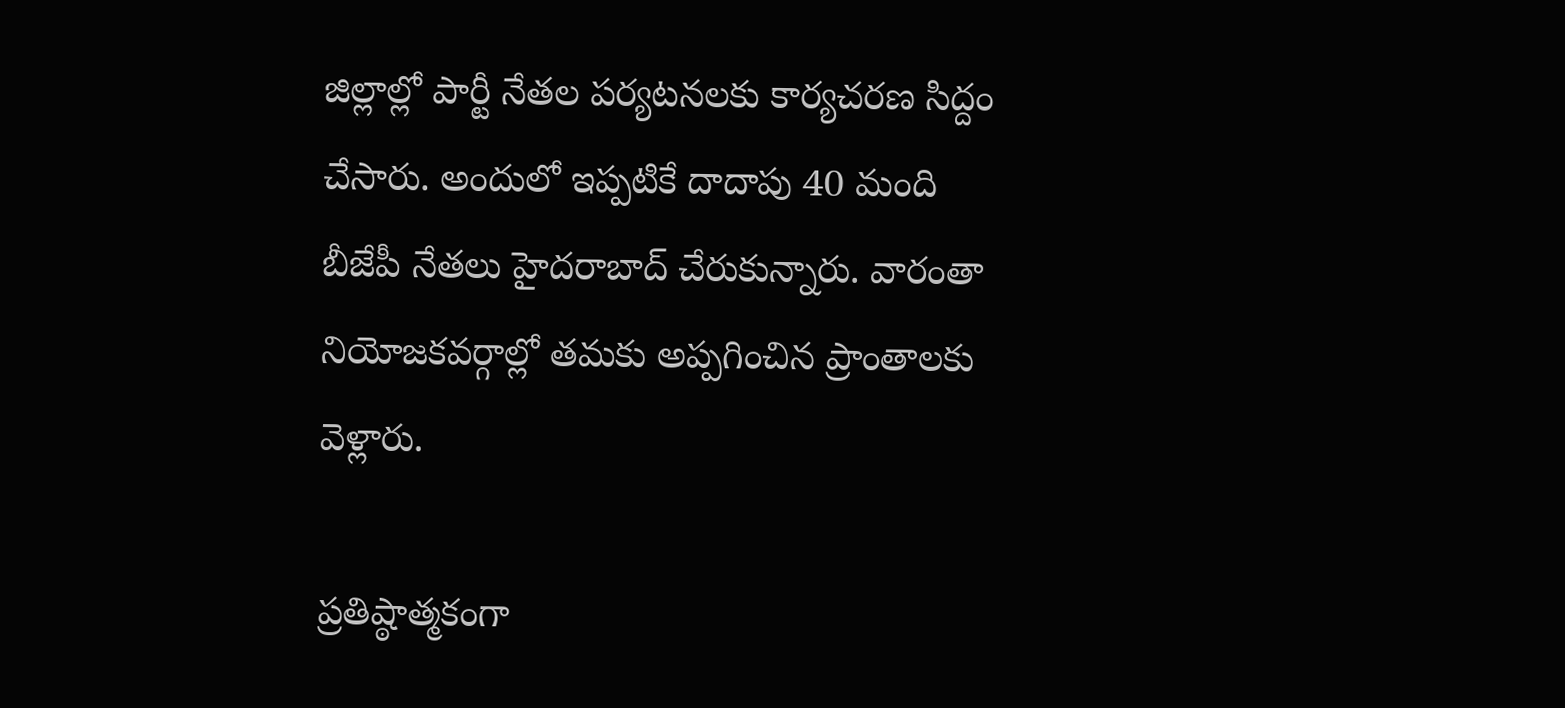జిల్లాల్లో పార్టీ నేతల పర్యటనలకు కార్యచరణ సిద్దం చేసారు. అందులో ఇప్పటికే దాదాపు 40 మంది బీజేపీ నేతలు హైదరాబాద్ చేరుకున్నారు. వారంతా నియోజకవర్గాల్లో తమకు అప్పగించిన ప్రాంతాలకు వెళ్లారు.

ప్రతిష్ఠాత్మకంగా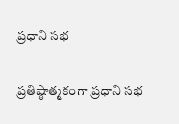ప్రధాని సభ

ప్రతిష్ఠాత్మకంగా ప్రధాని సభ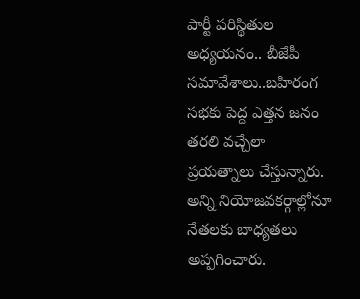పార్టీ పరిస్థితుల అధ్యయనం.. బీజేపీ సమావేశాలు..బహిరంగ సభకు పెద్ద ఎత్తన జనం తరలి వచ్చేలా ప్రయత్నాలు చేస్తున్నారు. అన్ని నియోజవకర్గాల్లోనూ నేతలకు బాధ్యతలు అప్పగించారు.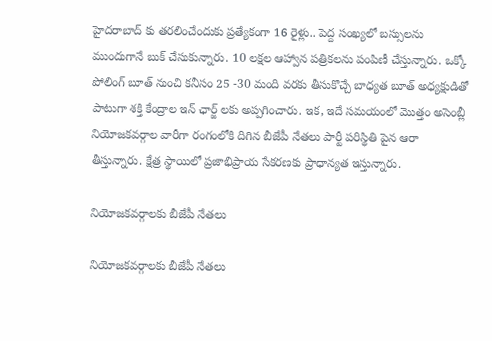హైదరాబాద్ కు తరలించేందుకు ప్రత్యేకంగా 16 రైళ్లు.. పెద్ద సంఖ్యలో బస్సులను ముందుగానే బుక్ చేసుకున్నారు. 10 లక్షల ఆహ్వాన పత్రికలను పంపిణీ చేస్తున్నారు. ఒక్కో పోలింగ్ బూత్ నుంచి కనీసం 25 -30 మంది వరకు తీసుకొచ్చే బాధ్యత బూత్ అధ్యక్షుడితో పాటుగా శక్తి కేంద్రాల ఇన్ ఛార్జ్ లకు అప్పగించారు. ఇక, ఇదే సమయంలో మొత్తం అసెంబ్లీ నియోజకవర్గాల వారీగా రంగంలోకి దిగిన బీజేపీ నేతలు పార్టీ పరిస్థితి పైన ఆరా తీస్తున్నారు. క్షేత్ర స్థాయిలో ప్రజాభిప్రాయ సేకరణకు ప్రాధాన్యత ఇస్తున్నారు.

నియోజకవర్గాలకు బీజేపీ నేతలు

నియోజకవర్గాలకు బీజేపీ నేతలు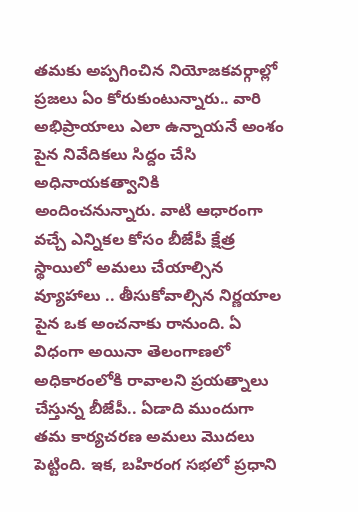తమకు అప్పగించిన నియోజకవర్గాల్లో ప్రజలు ఏం కోరుకుంటున్నారు.. వారి అభిప్రాయాలు ఎలా ఉన్నాయనే అంశం పైన నివేదికలు సిద్దం చేసి అధినాయకత్వానికి అందించనున్నారు. వాటి ఆధారంగా వచ్చే ఎన్నికల కోసం బీజేపీ క్షేత్ర స్థాయిలో అమలు చేయాల్సిన వ్యూహాలు .. తీసుకోవాల్సిన నిర్ణయాల పైన ఒక అంచనాకు రానుంది. ఏ విధంగా అయినా తెలంగాణలో అధికారంలోకి రావాలని ప్రయత్నాలు చేస్తున్న బీజేపీ.. ఏడాది ముందుగా తమ కార్యచరణ అమలు మొదలు పెట్టింది. ఇక, బహిరంగ సభలో ప్రధాని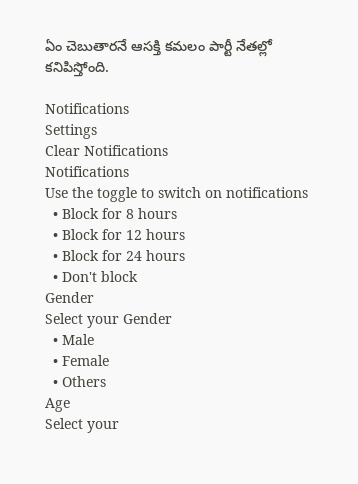ఏం చెబుతారనే ఆసక్తి కమలం పార్టీ నేతల్లో కనిపిస్తోంది.

Notifications
Settings
Clear Notifications
Notifications
Use the toggle to switch on notifications
  • Block for 8 hours
  • Block for 12 hours
  • Block for 24 hours
  • Don't block
Gender
Select your Gender
  • Male
  • Female
  • Others
Age
Select your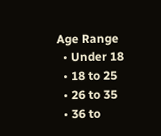Age Range
  • Under 18
  • 18 to 25
  • 26 to 35
  • 36 to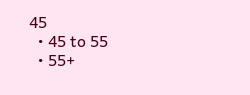45
  • 45 to 55
  • 55+